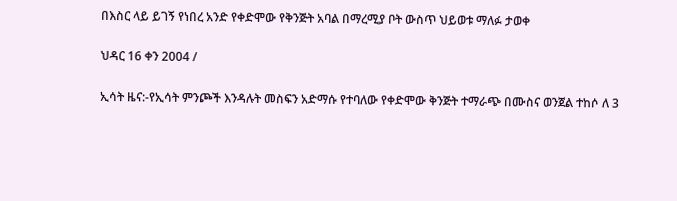በእስር ላይ ይገኝ የነበረ አንድ የቀድሞው የቅንጅት አባል በማረሚያ ቦት ውስጥ ህይወቱ ማለፉ ታወቀ

ህዳር 16 ቀን 2004 /

ኢሳት ዜና:-የኢሳት ምንጮች እንዳሉት መስፍን አድማሱ የተባለው የቀድሞው ቅንጅት ተማራጭ በሙስና ወንጀል ተከሶ ለ 3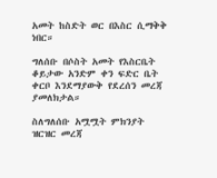አመት ከስድት ወር በእስር ሲማቅቅ ነበር።

ግለሰቡ በሶስት አመት የእስርቤት ቆይታው አንድም ቀን ፍድር ቤት ቀርቦ እንደማያውቅ የደረሰን መረጃ ያመለክታል።

ስለግለሰቡ አሟሟት ምክንያት ዝርዝር መረጃ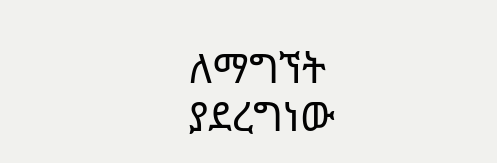ለማግኘት ያደረግነው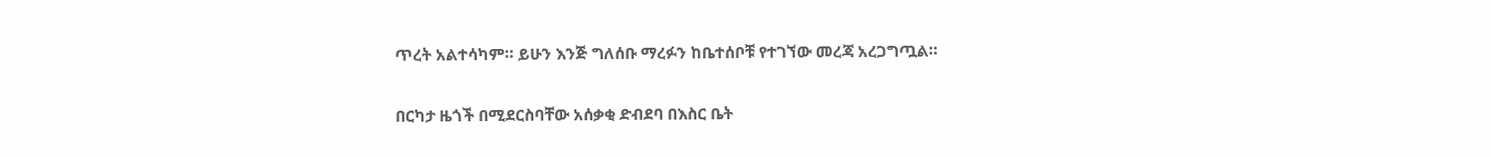ጥረት አልተሳካም። ይሁን እንጅ ግለሰቡ ማረፉን ከቤተሰቦቹ የተገኘው መረጃ አረጋግጧል።

በርካታ ዜጎች በሚደርስባቸው አሰቃቂ ድብደባ በእስር ቤት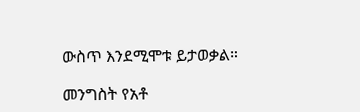ውስጥ እንደሚሞቱ ይታወቃል።

መንግስት የአቶ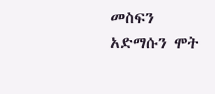መስፍን አድማሱን ሞት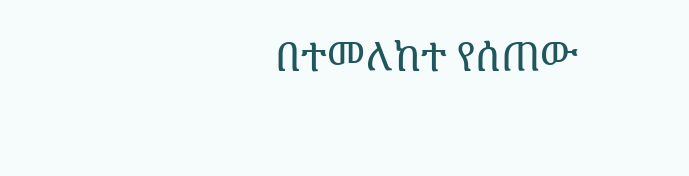በተመለከተ የሰጠው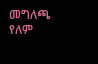መግለጫ የለም